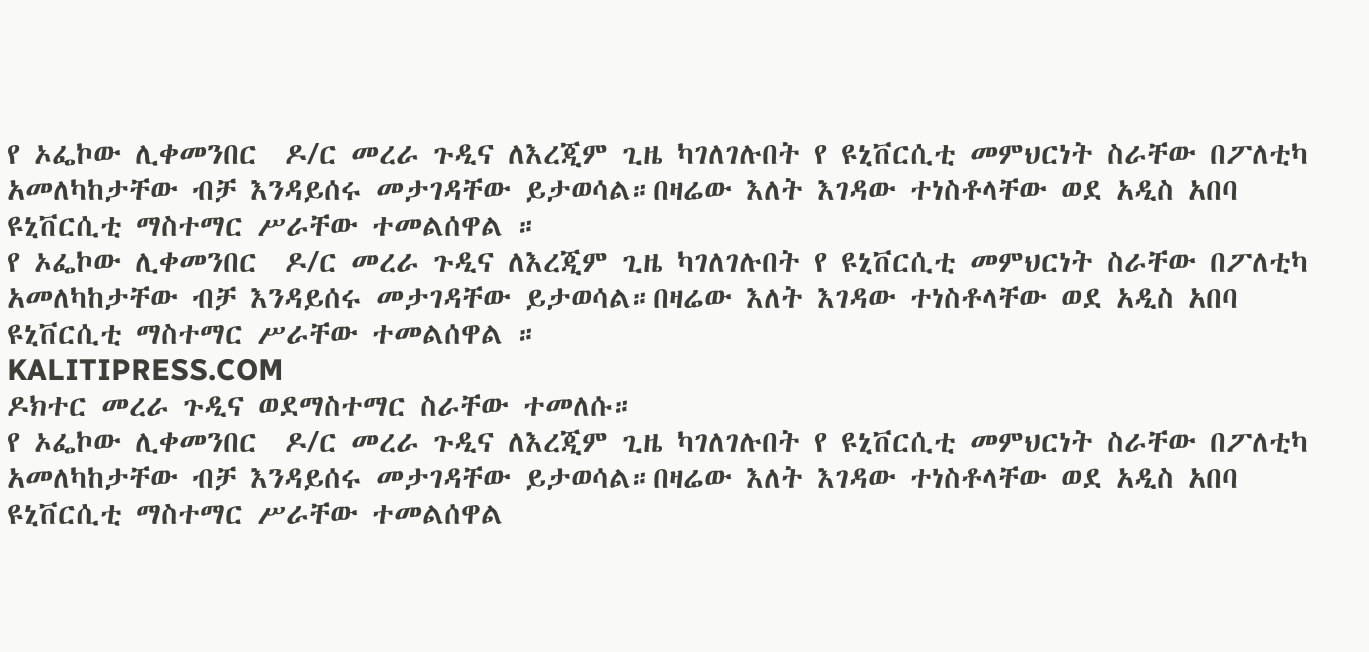የ ኦፌኮው ሊቀመንበር  ዶ/ር መረራ ጉዲና ለእረጂም ጊዜ ካገለገሉበት የ ዩኒቨርሲቲ መምህርነት ስራቸው በፖለቲካ አመለካከታቸው ብቻ እንዳይሰሩ መታገዳቸው ይታወሳል።በዛሬው እለት እገዳው ተነስቶላቸው ወደ አዲስ አበባ ዩኒቨርሲቲ ማስተማር ሥራቸው ተመልሰዋል ።
የ ኦፌኮው ሊቀመንበር  ዶ/ር መረራ ጉዲና ለእረጂም ጊዜ ካገለገሉበት የ ዩኒቨርሲቲ መምህርነት ስራቸው በፖለቲካ አመለካከታቸው ብቻ እንዳይሰሩ መታገዳቸው ይታወሳል።በዛሬው እለት እገዳው ተነስቶላቸው ወደ አዲስ አበባ ዩኒቨርሲቲ ማስተማር ሥራቸው ተመልሰዋል ።
KALITIPRESS.COM
ዶክተር መረራ ጉዲና ወደማስተማር ስራቸው ተመለሱ።
የ ኦፌኮው ሊቀመንበር  ዶ/ር መረራ ጉዲና ለእረጂም ጊዜ ካገለገሉበት የ ዩኒቨርሲቲ መምህርነት ስራቸው በፖለቲካ አመለካከታቸው ብቻ እንዳይሰሩ መታገዳቸው ይታወሳል።በዛሬው እለት እገዳው ተነስቶላቸው ወደ አዲስ አበባ ዩኒቨርሲቲ ማስተማር ሥራቸው ተመልሰዋል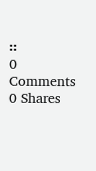።
0 Comments 0 Shares